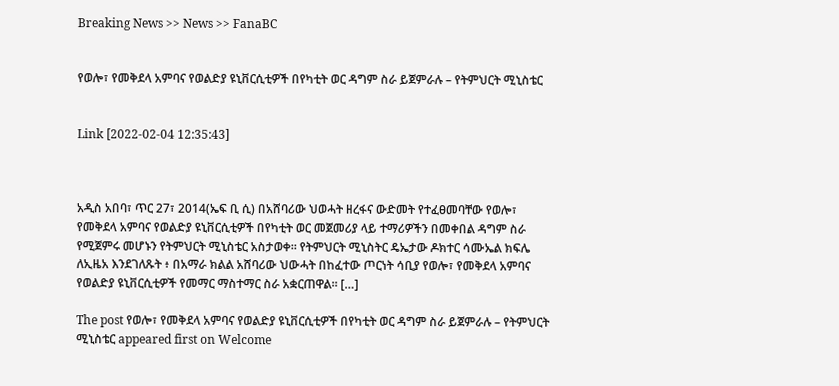Breaking News >> News >> FanaBC


የወሎ፣ የመቅደላ አምባና የወልድያ ዩኒቨርሲቲዎች በየካቲት ወር ዳግም ስራ ይጀምራሉ – የትምህርት ሚኒስቴር


Link [2022-02-04 12:35:43]



አዲስ አበባ፣ ጥር 27፣ 2014(ኤፍ ቢ ሲ) በአሸባሪው ህወሓት ዘረፋና ውድመት የተፈፀመባቸው የወሎ፣ የመቅደላ አምባና የወልድያ ዩኒቨርሲቲዎች በየካቲት ወር መጀመሪያ ላይ ተማሪዎችን በመቀበል ዳግም ስራ የሚጀምሩ መሆኑን የትምህርት ሚኒስቴር አስታወቀ። የትምህርት ሚኒስትር ዴኤታው ዶክተር ሳሙኤል ክፍሌ ለኢዜአ እንደገለጹት ፥ በአማራ ክልል አሸባሪው ህውሓት በከፈተው ጦርነት ሳቢያ የወሎ፣ የመቅደላ አምባና የወልድያ ዩኒቨርሲቲዎች የመማር ማስተማር ስራ አቋርጠዋል። […]

The post የወሎ፣ የመቅደላ አምባና የወልድያ ዩኒቨርሲቲዎች በየካቲት ወር ዳግም ስራ ይጀምራሉ – የትምህርት ሚኒስቴር appeared first on Welcome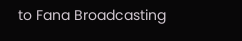to Fana Broadcasting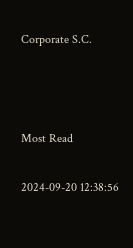Corporate S.C.



Most Read

2024-09-20 12:38:56